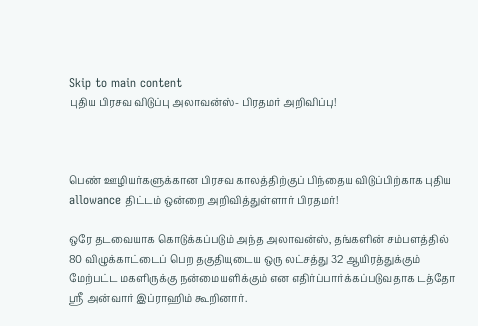Skip to main content
புதிய பிரசவ விடுப்பு அலாவன்ஸ்- பிரதமர் அறிவிப்பு!



பெண் ஊழியர்களுக்கான பிரசவ காலத்திற்குப் பிந்தைய விடுப்பிற்காக புதிய allowance திட்டம் ஒன்றை அறிவித்துள்ளார் பிரதமர்!

ஒரே தடவையாக கொடுக்கப்படும் அந்த அலாவன்ஸ், தங்களின் சம்பளத்தில் 80 விழுக்காட்டைப் பெற தகுதியுடைய ஒரு லட்சத்து 32 ஆயிரத்துக்கும் மேற்பட்ட மகளிருக்கு நன்மையளிக்கும் என எதிர்ப்பார்க்கப்படுவதாக டத்தோ ஶ்ரீ அன்வார் இப்ராஹிம் கூறினார்.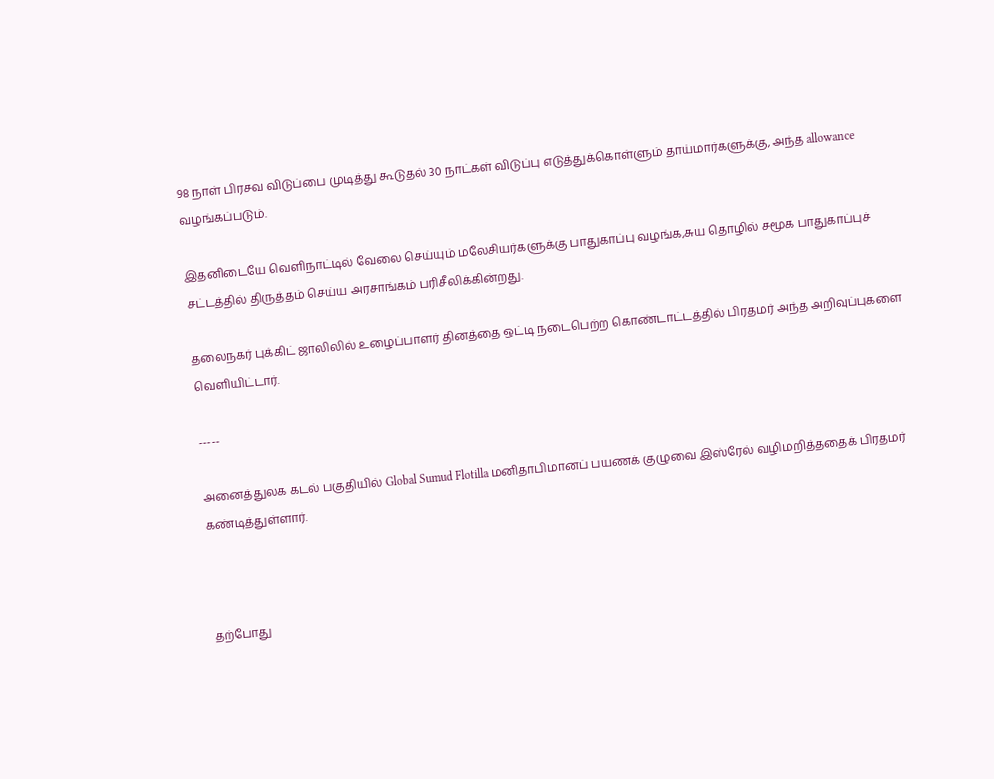98 நாள் பிரசவ விடுப்பை முடித்து கூடுதல் 30 நாட்கள் விடுப்பு எடுத்துக்கொள்ளும் தாய்மார்களுக்கு, அந்த allowance வழங்கப்படும்.

இதனிடையே வெளிநாட்டில் வேலை செய்யும் மலேசியர்களுக்கு பாதுகாப்பு வழங்க,சுய தொழில் சமூக பாதுகாப்புச் சட்டத்தில் திருத்தம் செய்ய அரசாங்கம் பரிசீலிக்கின்றது.

தலைநகர் புக்கிட் ஜாலிலில் உழைப்பாளர் தினத்தை ஒட்டி நடைபெற்ற கொண்டாட்டத்தில் பிரதமர் அந்த அறிவுப்புகளை வெளியிட்டார்.

-----

அனைத்துலக கடல் பகுதியில் Global Sumud Flotilla மனிதாபிமானப் பயணக் குழுவை இஸ்ரேல் வழிமறித்ததைக் பிரதமர் கண்டித்துள்ளார்.



தற்போது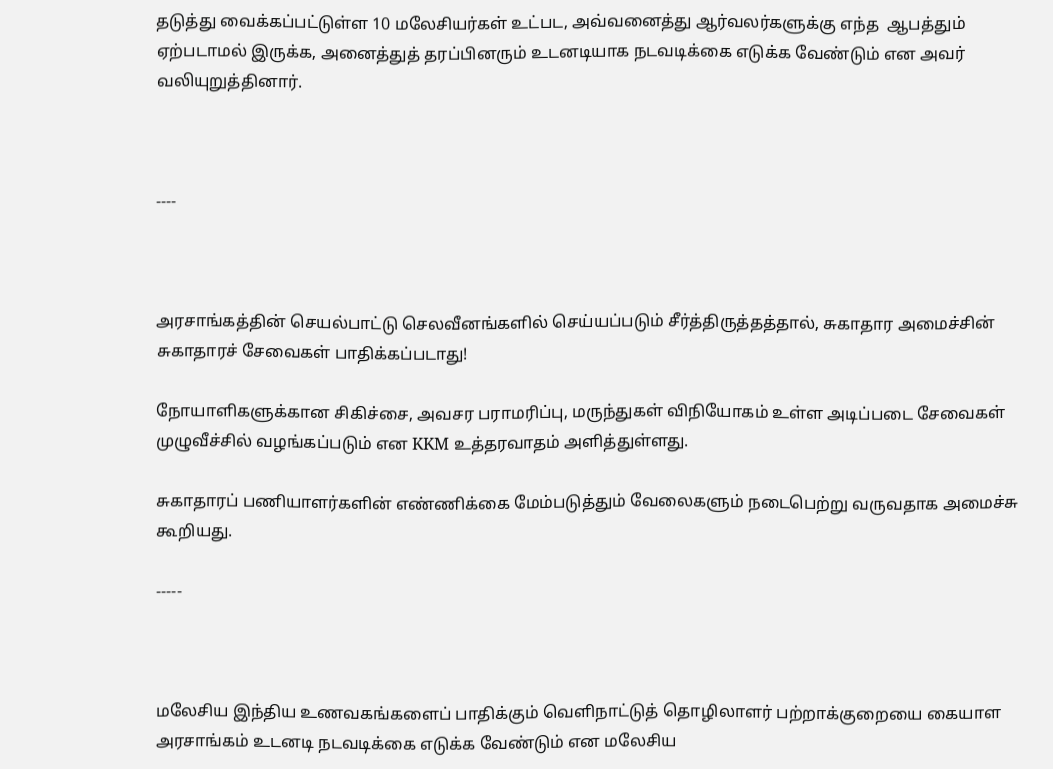தடுத்து வைக்கப்பட்டுள்ள 10 மலேசியர்கள் உட்பட, அவ்வனைத்து ஆர்வலர்களுக்கு எந்த  ஆபத்தும் ஏற்படாமல் இருக்க, அனைத்துத் தரப்பினரும் உடனடியாக நடவடிக்கை எடுக்க வேண்டும் என அவர் வலியுறுத்தினார்.



----



அரசாங்கத்தின் செயல்பாட்டு செலவீனங்களில் செய்யப்படும் சீர்த்திருத்தத்தால், சுகாதார அமைச்சின் சுகாதாரச் சேவைகள் பாதிக்கப்படாது!

நோயாளிகளுக்கான சிகிச்சை, அவசர பராமரிப்பு, மருந்துகள் விநியோகம் உள்ள அடிப்படை சேவைகள் முழுவீச்சில் வழங்கப்படும் என KKM உத்தரவாதம் அளித்துள்ளது.

சுகாதாரப் பணியாளர்களின் எண்ணிக்கை மேம்படுத்தும் வேலைகளும் நடைபெற்று வருவதாக அமைச்சு கூறியது.

-----



மலேசிய இந்திய உணவகங்களைப் பாதிக்கும் வெளிநாட்டுத் தொழிலாளர் பற்றாக்குறையை கையாள அரசாங்கம் உடனடி நடவடிக்கை எடுக்க வேண்டும் என மலேசிய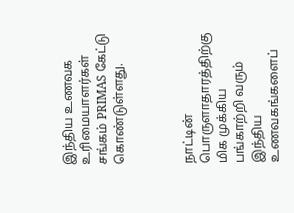இந்திய உணவக உரிமையாளர்கள் சங்கம் PRIMAS கேட்டு கொண்டுள்ளது.



நாட்டின் பொருளாதாரத்திற்கு மிக முக்கிய பங்காற்றி வரும் இந்திய உணவகங்களைப்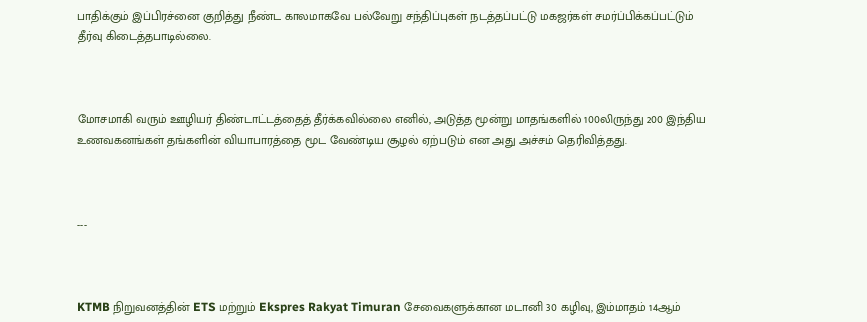பாதிக்கும் இப்பிரச்னை குறித்து நீண்ட காலமாகவே பல்வேறு சந்திப்புகள் நடத்தப்பட்டு மகஜர்கள் சமர்ப்பிக்கப்பட்டும் தீர்வு கிடைத்தபாடில்லை.



மோசமாகி வரும் ஊழியர் திண்டாட்டத்தைத் தீர்க்கவில்லை எனில், அடுத்த மூன்று மாதங்களில் 100லிருந்து 200 இந்திய உணவகனங்கள் தங்களின் வியாபாரத்தை மூட வேண்டிய சூழல் ஏற்படும் என அது அச்சம் தெரிவித்தது.



---



KTMB நிறுவனத்தின் ETS மற்றும் Ekspres Rakyat Timuran சேவைகளுக்கான மடானி 30 கழிவு, இம்மாதம் 14ஆம்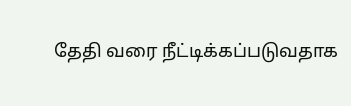தேதி வரை நீட்டிக்கப்படுவதாக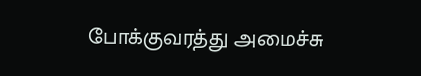போக்குவரத்து அமைச்சு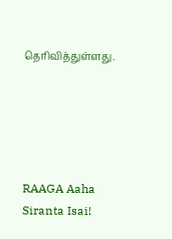தெரிவித்துள்ளது.





RAAGA Aaha Siranta Isai!